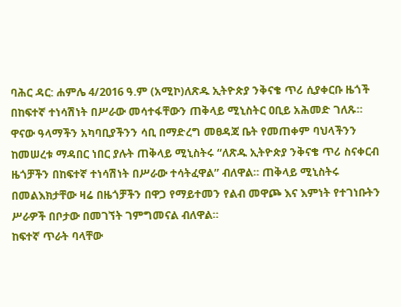ባሕር ዳር: ሐምሌ 4/2016 ዓ.ም (አሚኮ)ለጽዱ ኢትዮጵያ ንቅናቄ ጥሪ ሲያቀርቡ ዜጎች በከፍተኛ ተነሳሽነት በሥራው መሳተፋቸውን ጠቅላይ ሚኒስትር ዐቢይ አሕመድ ገለጹ።
ዋናው ዓላማችን አካባቢያችንን ሳቢ በማድረግ መፀዳጃ ቤት የመጠቀም ባህላችንን ከመሠረቱ ማዳበር ነበር ያሉት ጠቅላይ ሚኒስትሩ “ለጽዱ ኢትዮጵያ ንቅናቄ ጥሪ ስናቀርብ ዜጎቻችን በከፍተኛ ተነሳሽነት በሥራው ተሳትፈዋል” ብለዋል። ጠቅላይ ሚኒስትሩ በመልእክታቸው ዛሬ በዜጎቻችን በዋጋ የማይተመን የልብ መዋጮ እና እምነት የተገነቡትን ሥራዎች በቦታው በመገኘት ገምግመናል ብለዋል።
ከፍተኛ ጥራት ባላቸው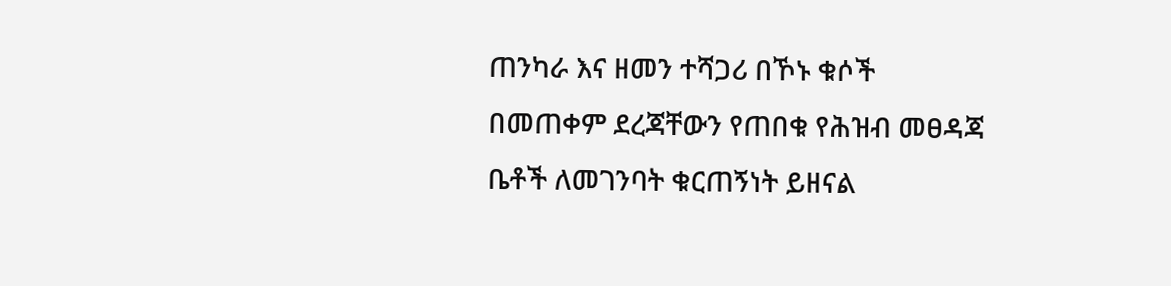ጠንካራ እና ዘመን ተሻጋሪ በኾኑ ቁሶች በመጠቀም ደረጃቸውን የጠበቁ የሕዝብ መፀዳጃ ቤቶች ለመገንባት ቁርጠኝነት ይዘናል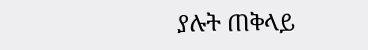ያሉት ጠቅላይ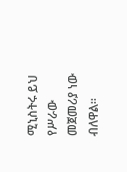ሚኒስትሩ ይህ የሥራው መጀመሪያ ነው ብለዋል።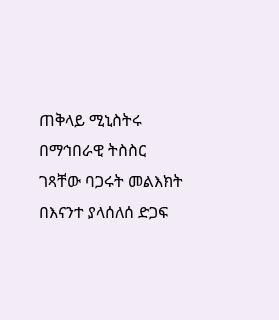ጠቅላይ ሚኒስትሩ በማኅበራዊ ትስስር ገጻቸው ባጋሩት መልእክት በእናንተ ያላሰለሰ ድጋፍ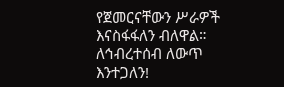የጀመርናቸውን ሥራዎች እናስፋፋለን ብለዋል።
ለኅብረተሰብ ለውጥ እንተጋለን!